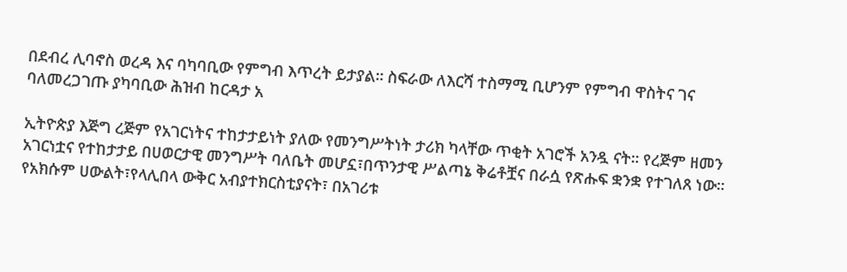በደብረ ሊባኖስ ወረዳ እና ባካባቢው የምግብ እጥረት ይታያል። ስፍራው ለእርሻ ተስማሚ ቢሆንም የምግብ ዋስትና ገና ባለመረጋገጡ ያካባቢው ሕዝብ ከርዳታ አ

ኢትዮጵያ እጅግ ረጅም የአገርነትና ተከታታይነት ያለው የመንግሥትነት ታሪክ ካላቸው ጥቂት አገሮች አንዷ ናት፡፡ የረጅም ዘመን አገርነቷና የተከታታይ በሀወርታዊ መንግሥት ባለቤት መሆኗ፣በጥንታዊ ሥልጣኔ ቅሬቶቿና በራሷ የጽሑፍ ቋንቋ የተገለጸ ነው፡፡ የአክሱም ሀውልት፣የላሊበላ ውቅር አብያተክርስቲያናት፣ በአገሪቱ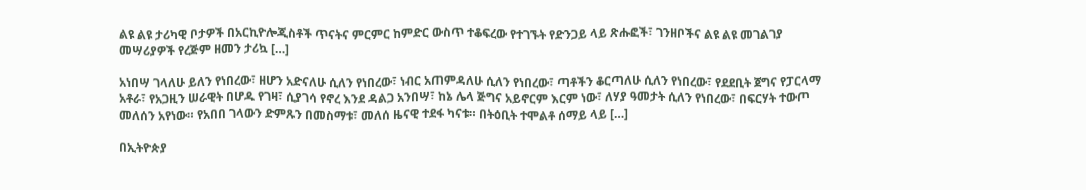ልዩ ልዩ ታሪካዊ ቦታዎች በአርኪዮሎጂስቶች ጥናትና ምርምር ከምድር ውስጥ ተቆፍረው የተገኙት የድንጋይ ላይ ጽሑፎች፣ ገንዘቦችና ልዩ ልዩ መገልገያ መሣሪያዎች የረጅም ዘመን ታሪኳ […]

አነበሣ ገላለሁ ይለን የነበረው፣ ዘሆን አድናለሁ ሲለን የነበረው፣ ነብር አጠምዳለሁ ሲለን የነበረው፣ ጣቶችን ቆርጣለሁ ሲለን የነበረው፣ የደደቢት ጀግና የፓርላማ አቶራ፣ የአጋዚን ሠራዊት በሆዱ የገዛ፣ ሲያገሳ የኖረ እንደ ዳልጋ አንበሣ፣ ከኔ ሌላ ጅግና አይኖርም እርም ነው፣ ለሃያ ዓመታት ሲለን የነበረው፣ በፍርሃት ተውጦ መለሰን አየነው። የአበበ ገላውን ድምጹን በመስማቱ፣ መለሰ ዜናዊ ተደፋ ካናቱ። በትዕቢት ተሞልቶ ሰማይ ላይ […]

በኢትዮጵያ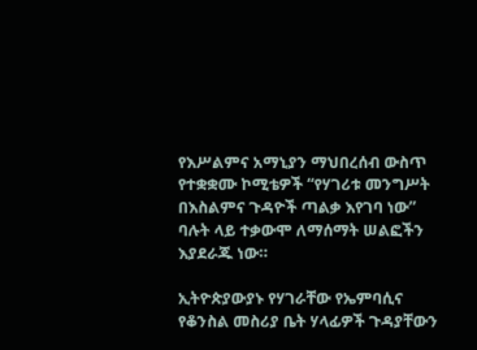የእሥልምና አማኒያን ማህበረሰብ ውስጥ የተቋቋሙ ኮሚቴዎች “የሃገሪቱ መንግሥት በእስልምና ጉዳዮች ጣልቃ እየገባ ነው” ባሉት ላይ ተቃውሞ ለማሰማት ሠልፎችን እያደራጁ ነው።

ኢትዮጵያውያኑ የሃገራቸው የኤምባሲና የቆንስል መስሪያ ቤት ሃላፊዎች ጉዳያቸውን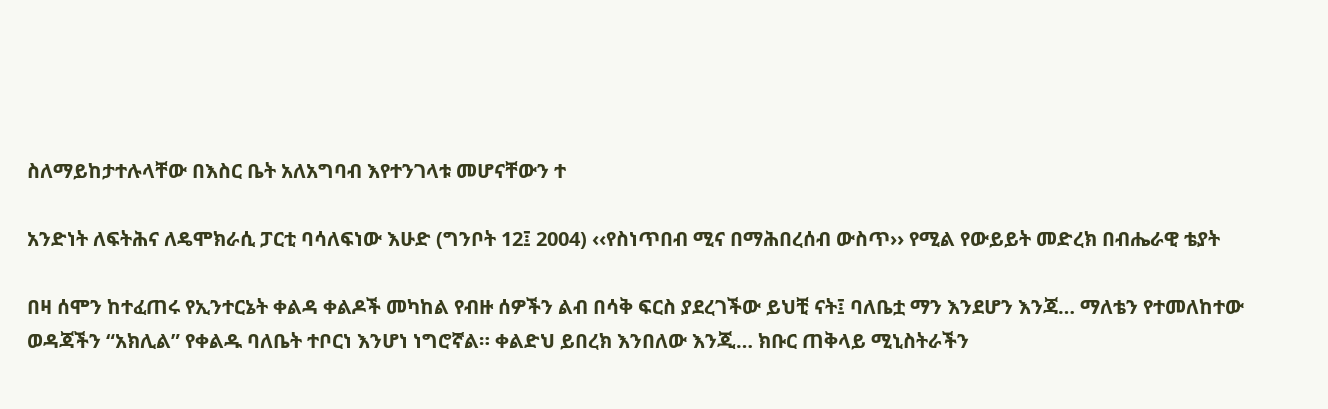ስለማይከታተሉላቸው በእስር ቤት አለአግባብ እየተንገላቱ መሆናቸውን ተ

አንድነት ለፍትሕና ለዴሞክራሲ ፓርቲ ባሳለፍነው እሁድ (ግንቦት 12፤ 2004) ‹‹የስነጥበብ ሚና በማሕበረሰብ ውስጥ›› የሚል የውይይት መድረክ በብሔራዊ ቴያት

በዛ ሰሞን ከተፈጠሩ የኢንተርኔት ቀልዳ ቀልዶች መካከል የብዙ ሰዎችን ልብ በሳቅ ፍርስ ያደረገችው ይህቺ ናት፤ ባለቤቷ ማን እንደሆን እንጃ… ማለቴን የተመለከተው ወዳጃችን “አክሊል” የቀልዱ ባለቤት ተቦርነ እንሆነ ነግሮኛል። ቀልድህ ይበረክ እንበለው እንጂ… ክቡር ጠቅላይ ሚኒስትራችን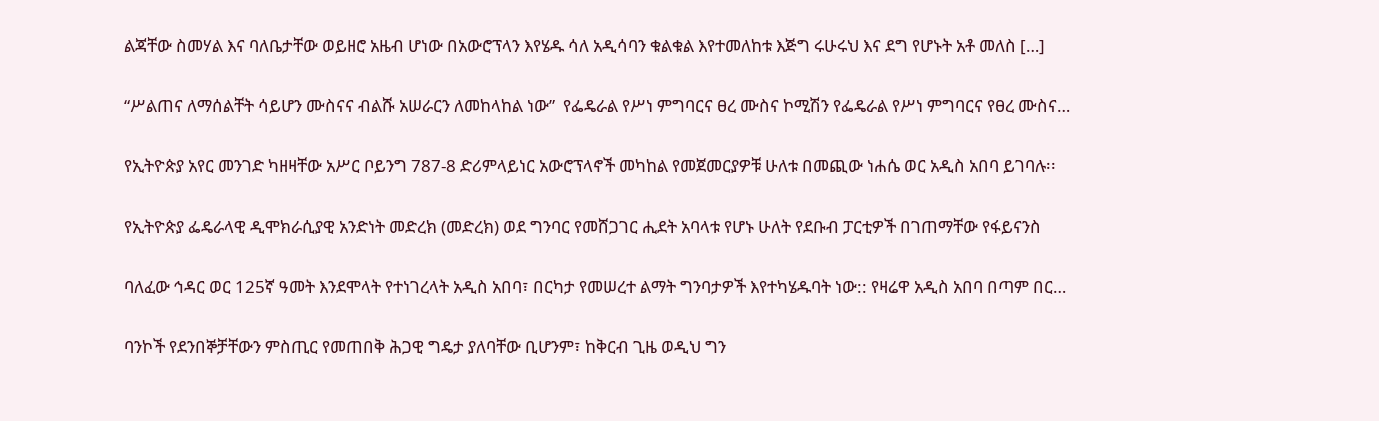ልጃቸው ስመሃል እና ባለቤታቸው ወይዘሮ አዜብ ሆነው በአውሮፕላን እየሄዱ ሳለ አዲሳባን ቁልቁል እየተመለከቱ እጅግ ሩሁሩህ እና ደግ የሆኑት አቶ መለስ […]

“ሥልጠና ለማሰልቸት ሳይሆን ሙስናና ብልሹ አሠራርን ለመከላከል ነው”  የፌዴራል የሥነ ምግባርና ፀረ ሙስና ኮሚሽን የፌዴራል የሥነ ምግባርና የፀረ ሙስና…

የኢትዮጵያ አየር መንገድ ካዘዛቸው አሥር ቦይንግ 787-8 ድሪምላይነር አውሮፕላኖች መካከል የመጀመርያዎቹ ሁለቱ በመጪው ነሐሴ ወር አዲስ አበባ ይገባሉ፡፡

የኢትዮጵያ ፌዴራላዊ ዲሞክራሲያዊ አንድነት መድረክ (መድረክ) ወደ ግንባር የመሸጋገር ሒደት አባላቱ የሆኑ ሁለት የደቡብ ፓርቲዎች በገጠማቸው የፋይናንስ

ባለፈው ኅዳር ወር 125ኛ ዓመት እንደሞላት የተነገረላት አዲስ አበባ፣ በርካታ የመሠረተ ልማት ግንባታዎች እየተካሄዱባት ነው:: የዛሬዋ አዲስ አበባ በጣም በር…

ባንኮች የደንበኞቻቸውን ምስጢር የመጠበቅ ሕጋዊ ግዴታ ያለባቸው ቢሆንም፣ ከቅርብ ጊዜ ወዲህ ግን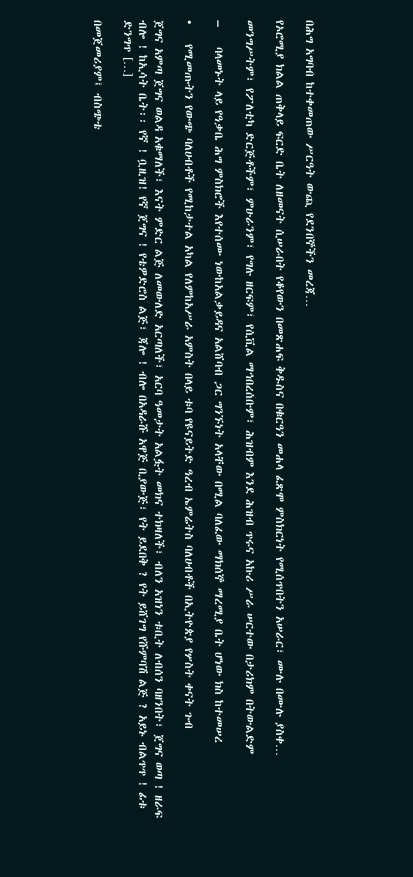በሕግ አግባብ ከተቀመጠው ሥርዓት ውጪ የደንበኞችን መረጃ…

የኦሮሚያ ክልል ጠቅላይ ፍርድ ቤት ለዘመናት ሲሠራበት የቆየውን በመጽሐፍ ቅዱስና በቁርዓን መሐላ ፈጽሞ ምስክርነት የሚሰጥበትን አሠራር፣ ሙሉ በሙሉ ያስቀ…

መንግሥትም፣ የፖለቲካ ድርጅቶችም፣ ምሁራንም፣ የግሉ ዘርፍም፣ የሲቪል ማኅበረሰቡም፣ ሕዝብም እንደ ሕዝብ ጥሩና አኩሪ ሥራ ሠርተው በታሪክም በትውልድም

–    ባላመኑት ላይ የዓቃቤ ሕግ ምስክሮች እየተሰሙ ነውከአልቃይዳና አልሸባብ ጋር ግንኙነት አላቸው በሚል ባለፈው ማክሰኞ ማረሚያ ቤት ሆነው ክስ ከተመሠረ

•    የሚመጡትን የውጭ ባለሀብቶች የሚከታተል አካል የለምከአሥራ አምስት በላይ ቱባ የዩናይትድ ዓረብ ኤምሬትስ ባለሀብቶች በኢትዮጵያ የሦስት ቀናት ጉብ

ጀግና አምጣ ጀግና ወልዳ አቁማለች፣ እናት ምድር ልጅ ለመውለድ አርጣለች፣ አርባ ዓመታት አልፏት መክና ተክዛለች፣ ብለን አዝነን ቱቢት ለብሰን ባዘንበት፣ ጀግና ወጣ ! ዘራፍ ብሎ ! ከኢሳት ቤት፡፡ የኛ ! ቧዚዝ! የኛ ጀግና ! የቴዎድሮስ ልጅ፣ ጃሎ ! ብሎ በአዳራሹ አዋጅ ቢያውጅ፣ የት ይደበቅ ? የት ይሸገግ የሹምባሽ ልጅ ? አይኑ ብልጥጥ ! ፊቱ ድንግጥ […]

በመጀመሪያም፤ ብስጭቴ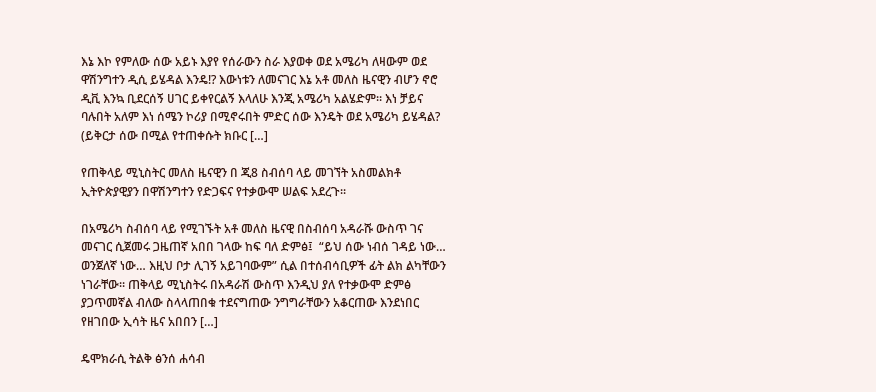እኔ እኮ የምለው ሰው አይኑ እያየ የሰራውን ስራ እያወቀ ወደ አሜሪካ ለዛውም ወደ ዋሽንግተን ዲሲ ይሄዳል እንዴ!? እውነቱን ለመናገር እኔ አቶ መለስ ዜናዊን ብሆን ኖሮ ዲቪ እንኳ ቢደርሰኝ ሀገር ይቀየርልኝ እላለሁ እንጂ አሜሪካ አልሄድም። እነ ቻይና ባሉበት አለም እነ ሰሜን ኮሪያ በሚኖሩበት ምድር ሰው እንዴት ወደ አሜሪካ ይሄዳል? (ይቅርታ ሰው በሚል የተጠቀሱት ክቡር […]

የጠቅላይ ሚኒስትር መለስ ዜናዊን በ ጂ8 ስብሰባ ላይ መገኘት አስመልክቶ ኢትዮጵያዊያን በዋሽንግተን የድጋፍና የተቃውሞ ሠልፍ አደረጉ፡፡

በአሜሪካ ስብሰባ ላይ የሚገኙት አቶ መለስ ዜናዊ በስብሰባ አዳራሹ ውስጥ ገና መናገር ሲጀመሩ ጋዜጠኛ አበበ ገላው ከፍ ባለ ድምፅ፤  “ይህ ሰው ነብሰ ገዳይ ነው… ወንጀለኛ ነው… እዚህ ቦታ ሊገኝ አይገባውም” ሲል በተሰብሳቢዎች ፊት ልክ ልካቸውን ነገራቸው። ጠቅላይ ሚኒስትሩ በአዳራሽ ውስጥ እንዲህ ያለ የተቃውሞ ድምፅ ያጋጥመኛል ብለው ስላላጠበቁ ተደናግጠው ንግግራቸውን አቆርጠው እንደነበር  የዘገበው ኢሳት ዜና አበበን […]

ዴሞክራሲ ትልቅ ፅንሰ ሐሳብ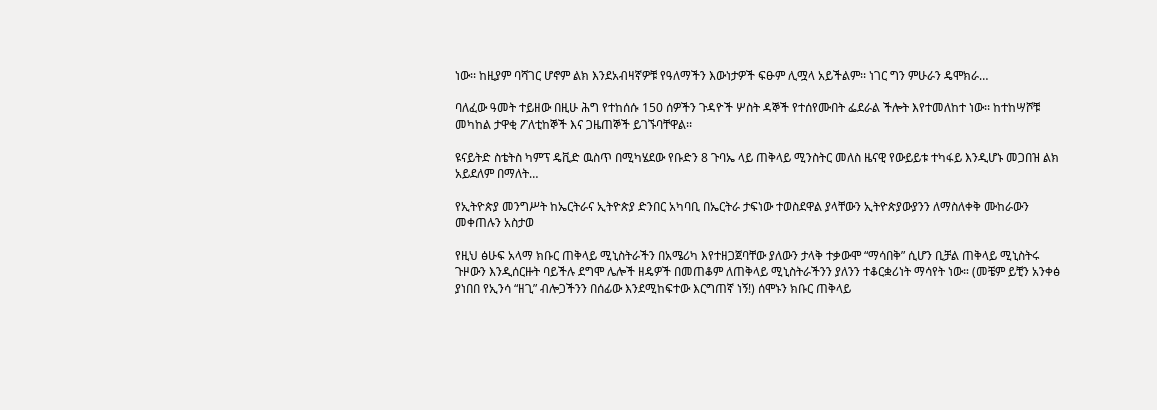ነው፡፡ ከዚያም ባሻገር ሆኖም ልክ እንደአብዛኛዎቹ የዓለማችን እውነታዎች ፍፁም ሊሟላ አይችልም፡፡ ነገር ግን ምሁራን ዴሞክራ…

ባለፈው ዓመት ተይዘው በዚሁ ሕግ የተከሰሱ 150 ሰዎችን ጉዳዮች ሦስት ዳኞች የተሰየሙበት ፌደራል ችሎት እየተመለከተ ነው፡፡ ከተከሣሾቹ መካከል ታዋቂ ፖለቲከኞች እና ጋዜጠኞች ይገኙባቸዋል፡፡

ዩናይትድ ስቴትስ ካምፕ ዴቪድ ዉስጥ በሚካሄደው የቡድን 8 ጉባኤ ላይ ጠቅላይ ሚንስትር መለስ ዜናዊ የውይይቱ ተካፋይ እንዲሆኑ መጋበዝ ልክ አይደለም በማለት…

የኢትዮጵያ መንግሥት ከኤርትራና ኢትዮጵያ ድንበር አካባቢ በኤርትራ ታፍነው ተወስደዋል ያላቸውን ኢትዮጵያውያንን ለማስለቀቅ ሙከራውን መቀጠሉን አስታወ

የዚህ ፅሁፍ አላማ ክቡር ጠቅላይ ሚኒስትራችን በአሜሪካ እየተዘጋጀባቸው ያለውን ታላቅ ተቃውሞ “ማሳበቅ” ሲሆን ቢቻል ጠቅላይ ሚኒስትሩ ጉዞውን እንዲሰርዙት ባይችሉ ደግሞ ሌሎች ዘዴዎች በመጠቆም ለጠቅላይ ሚኒስትራችንን ያለንን ተቆርቋሪነት ማሳየት ነው። (መቼም ይቺን አንቀፅ ያነበበ የኢንሳ “ዘጊ” ብሎጋችንን በሰፊው እንደሚከፍተው እርግጠኛ ነኝ!) ሰሞኑን ክቡር ጠቅላይ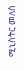ሚኒስትር መለስ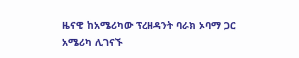ዜናዊ ከአሜሪካው ፕረዘዳንት ባራክ ኦባማ ጋር አሜሪካ ሊገናኙ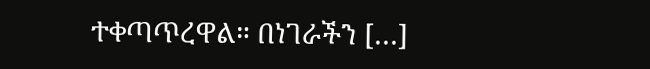ተቀጣጥረዋል። በነገራችን […]